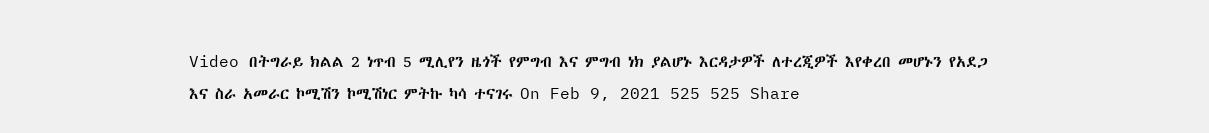Video በትግራይ ክልል 2 ነጥብ 5 ሚሊየን ዜጎች የምግብ እና ምግብ ነክ ያልሆኑ እርዳታዎች ለተረጂዎች እየቀረበ መሆኑን የአደጋ እና ስራ አመራር ኮሚሽን ኮሚሽነር ምትኩ ካሳ ተናገሩ On Feb 9, 2021 525 525 Share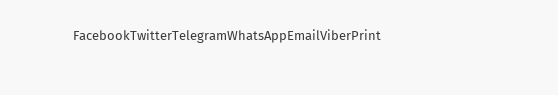FacebookTwitterTelegramWhatsAppEmailViberPrint